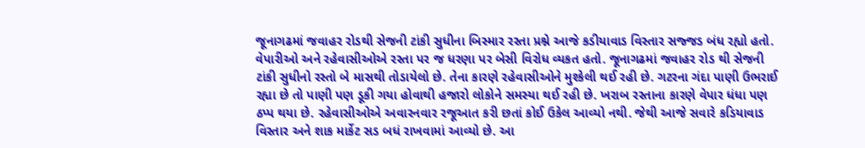જૂનાગઢમાં જવાહર રોડથી સેજની ટાંકી સુધીના બિસ્માર રસ્તા પ્રશ્ને આજે કડીયાવાડ વિસ્તાર સજ્જડ બંધ રહ્યો હતો. વેપારીઓ અને રહેવાસીઓએ રસ્તા પર જ ધરણા પર બેસી વિરોધ વ્યકત હતો. જૂનાગઢમાં જવાહર રોડ થી સેજની ટાંકી સુધીનો રસ્તો બે માસથી તોડાયેલો છે. તેના કારણે રહેવાસીઓને મુશ્કેલી થઈ રહી છે. ગટરના ગંદા પાણી ઉભરાઈ રહ્યા છે તો પાણી પણ ડૂકી ગયા હોવાથી હજારો લોકોને સમસ્યા થઈ રહી છે. ખરાબ રસ્તાના કારણે વેપાર ધંધા પણ ઠપ્પ થયા છે. રહેવાસીઓએ અવારનવાર રજૂઆત કરી છતાં કોઈ ઉકેલ આવ્યો નથી. જેથી આજે સવારે કડિયાવાડ વિસ્તાર અને શાક માર્કેટ સડ બધં રાખવામાં આવ્યો છે. આ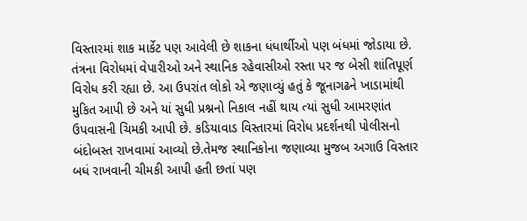વિસ્તારમાં શાક માર્કેટ પણ આવેલી છે શાકના ધંધાર્થીઓ પણ બંધમાં જોડાયા છે. તંત્રના વિરોધમાં વેપારીઓ અને સ્થાનિક રહેવાસીઓ રસ્તા પર જ બેસી શાંતિપૂર્ણ વિરોધ કરી રહ્યા છે. આ ઉપરાંત લોકો એ જણાવ્યું હતું કે જૂનાગઢને ખાડામાંથી મુકિત આપી છે અને યાં સુધી પ્રશ્નનો નિકાલ નહીં થાય ત્યાં સુધી આમરણાંત ઉપવાસની ચિમકી આપી છે. કડિયાવાડ વિસ્તારમાં વિરોધ પ્રદર્શનથી પોલીસનો બંદોબસ્ત રાખવામાં આવ્યો છે.તેમજ સ્થાનિકોના જણાવ્યા મુજબ અગાઉ વિસ્તાર બધં રાખવાની ચીમકી આપી હતી છતાં પણ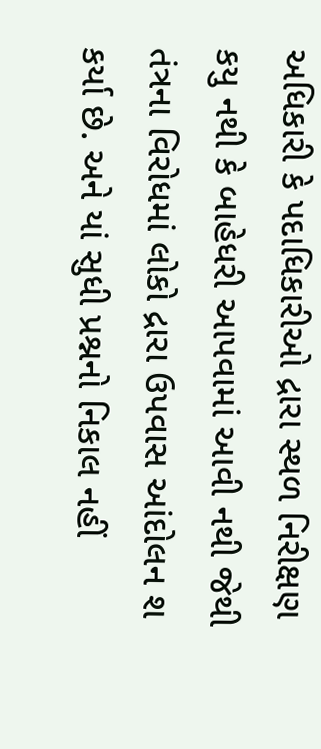અધિકારી કે પદાધિકારીઓ દ્રારા સ્થળ નિરીક્ષણ કયુ નથી કે બાહેધરી આપવામાં આવી નથી જેથી તંત્રના વિરોધમાં લોકો દ્રારા ઉપવાસ આંદોલન શ કર્યા છે. અને યાં સુધી પ્રશ્નનો નિકાલ નહીં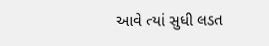આવે ત્યાં સુધી લડત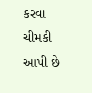કરવા ચીમકી આપી છે